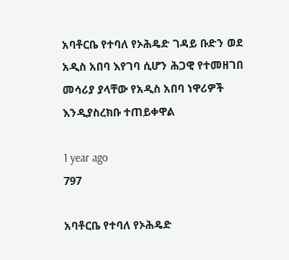አባቶርቤ የተባለ የኦሕዴድ ገዳይ ቡድን ወደ አዲስ አበባ እየገባ ሲሆን ሕጋዊ የተመዘገበ መሳሪያ ያላቸው የአዲስ አበባ ነዋሪዎች እንዲያስረክቡ ተጠይቀዋል

1 year ago
797

አባቶርቤ የተባለ የኦሕዴድ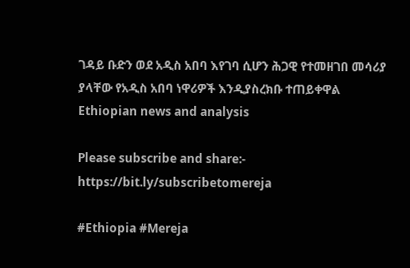ገዳይ ቡድን ወደ አዲስ አበባ እየገባ ሲሆን ሕጋዊ የተመዘገበ መሳሪያ ያላቸው የአዲስ አበባ ነዋሪዎች እንዲያስረክቡ ተጠይቀዋል
Ethiopian news and analysis

Please subscribe and share:- https://bit.ly/subscribetomereja

#Ethiopia #Mereja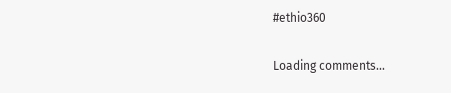#ethio360

Loading comments...